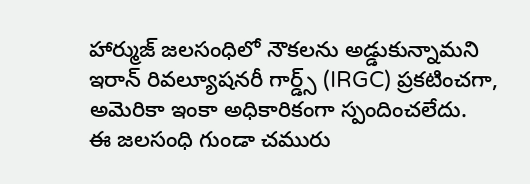హార్ముజ్ జలసంధిలో నౌకలను అడ్డుకున్నామని ఇరాన్ రివల్యూషనరీ గార్డ్స్ (IRGC) ప్రకటించగా, అమెరికా ఇంకా అధికారికంగా స్పందించలేదు.
ఈ జలసంధి గుండా చమురు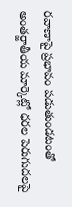రవాణాపై ప్రభావం పడుతుండటంతో అంతర్జాతీయ మార్కెట్లో ధరల పెరుగుదలపై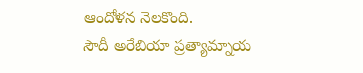ఆందోళన నెలకొంది.
సౌదీ అరేబియా ప్రత్యామ్నాయ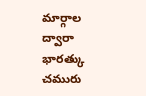మార్గాల ద్వారా భారత్కు చమురు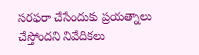సరఫరా చేసేందుకు ప్రయత్నాలు చేస్తోందని నివేదికలు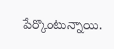పేర్కొంటున్నాయి.